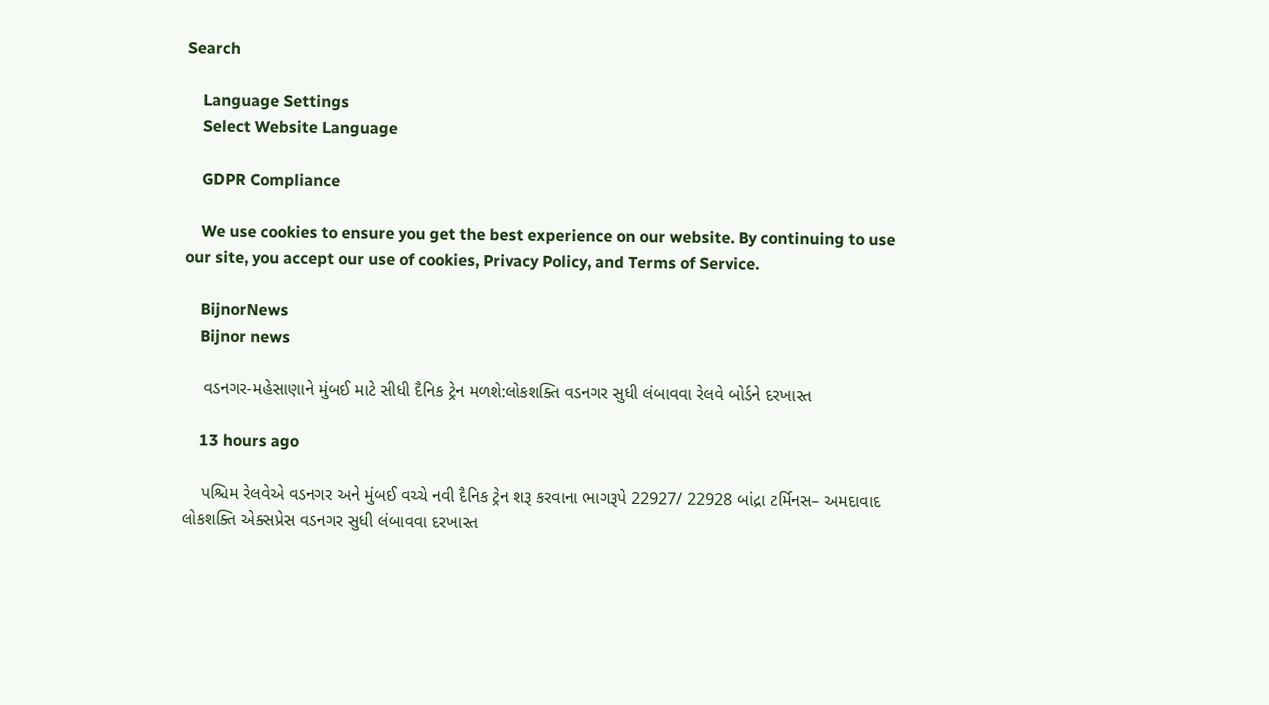Search

    Language Settings
    Select Website Language

    GDPR Compliance

    We use cookies to ensure you get the best experience on our website. By continuing to use our site, you accept our use of cookies, Privacy Policy, and Terms of Service.

    BijnorNews
    Bijnor news

    વડનગર-મહેસાણાને મુંબઈ માટે સીધી દૈનિક ટ્રેન મળશે:લોકશક્તિ વડનગર સુધી લંબાવવા રેલવે બોર્ડને દરખાસ્ત

    13 hours ago

    પશ્ચિમ રેલવેએ વડનગર અને મુંબઈ વચ્ચે નવી દૈનિક ટ્રેન શરૂ કરવાના ભાગરૂપે 22927/ 22928 બાંદ્રા ટર્મિનસ– અમદાવાદ લોકશક્તિ એક્સપ્રેસ વડનગર સુધી લંબાવવા દરખાસ્ત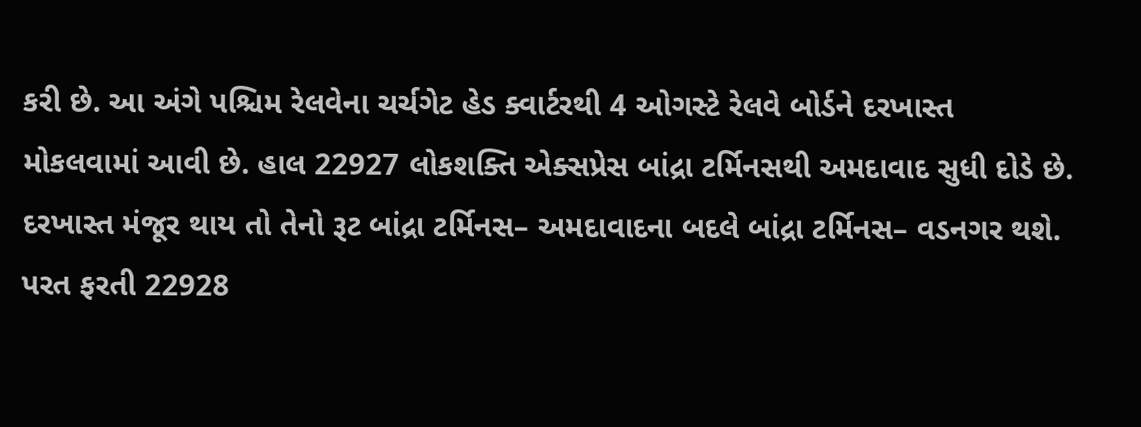કરી છે. આ અંગે પશ્ચિમ રેલવેના ચર્ચગેટ હેડ ક્વાર્ટરથી 4 ઓગસ્ટે રેલવે બોર્ડને દરખાસ્ત મોકલવામાં આવી છે. હાલ 22927 લોકશક્તિ એક્સપ્રેસ બાંદ્રા ટર્મિનસથી અમદાવાદ સુધી દોડે છે. દરખાસ્ત મંજૂર થાય તો તેનો રૂટ બાંદ્રા ટર્મિનસ– અમદાવાદના બદલે બાંદ્રા ટર્મિનસ– વડનગર થશે. પરત ફરતી 22928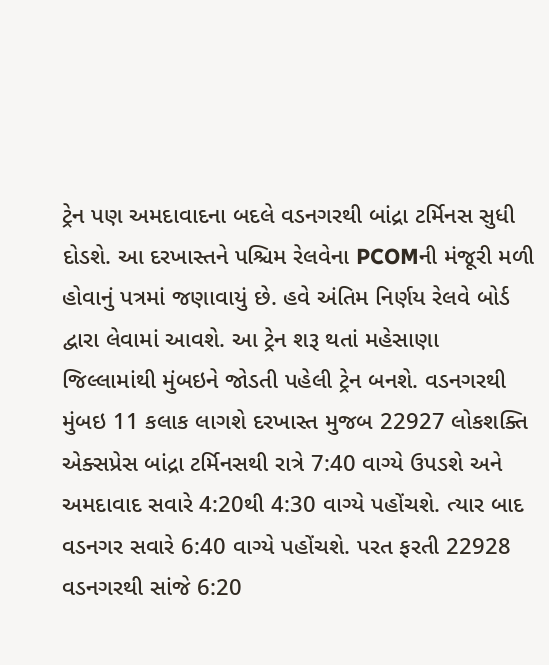ટ્રેન પણ અમદાવાદના બદલે વડનગરથી બાંદ્રા ટર્મિનસ સુધી દોડશે. આ દરખાસ્તને પશ્ચિમ રેલવેના PCOMની મંજૂરી મળી હોવાનું પત્રમાં જણાવાયું છે. હવે અંતિમ નિર્ણય રેલવે બોર્ડ દ્વારા લેવામાં આવશે. આ ટ્રેન શરૂ થતાં મહેસાણા જિલ્લામાંથી મુંબઇને જોડતી પહેલી ટ્રેન બનશે. વડનગરથી મુંબઇ 11 કલાક લાગશે દરખાસ્ત મુજબ 22927 લોકશક્તિ એક્સપ્રેસ બાંદ્રા ટર્મિનસથી રાત્રે 7:40 વાગ્યે ઉપડશે અને અમદાવાદ સવારે 4:20થી 4:30 વાગ્યે પહોંચશે. ત્યાર બાદ વડનગર સવારે 6:40 વાગ્યે પહોંચશે. પરત ફરતી 22928 વડનગરથી સાંજે 6:20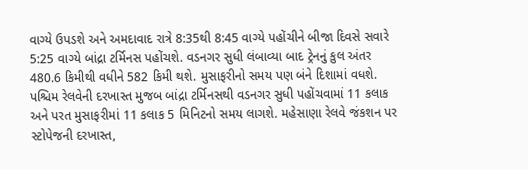વાગ્યે ઉપડશે અને અમદાવાદ રાત્રે 8:35થી 8:45 વાગ્યે પહોંચીને બીજા દિવસે સવારે 5:25 વાગ્યે બાંદ્રા ટર્મિનસ પહોંચશે. વડનગર સુધી લંબાવ્યા બાદ ટ્રેનનું કુલ અંતર 480.6 કિમીથી વધીને 582 કિમી થશે. મુસાફરીનો સમય પણ બંને દિશામાં વધશે. પશ્ચિમ રેલવેની દરખાસ્ત મુજબ બાંદ્રા ટર્મિનસથી વડનગર સુધી પહોંચવામાં 11 કલાક અને પરત મુસાફરીમાં 11 કલાક 5 મિનિટનો સમય લાગશે. મહેસાણા રેલવે જંકશન પર સ્ટોપેજની દરખાસ્ત,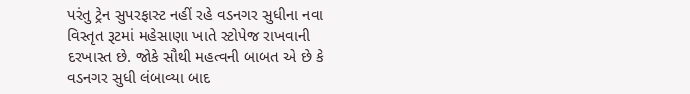પરંતુ ટ્રેન સુપરફાસ્ટ નહીં રહે વડનગર સુધીના નવા વિસ્તૃત રૂટમાં મહેસાણા ખાતે સ્ટોપેજ રાખવાની દરખાસ્ત છે. જોકે સૌથી મહત્વની બાબત એ છે કે વડનગર સુધી લંબાવ્યા બાદ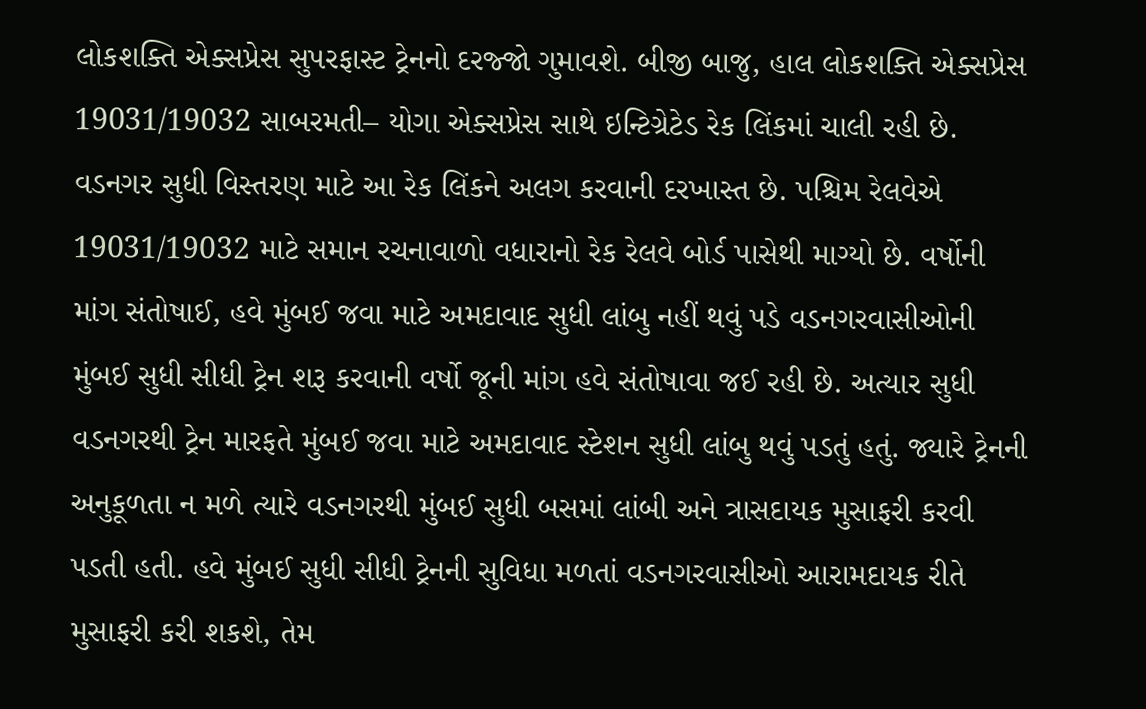લોકશક્તિ એક્સપ્રેસ સુપરફાસ્ટ ટ્રેનનો દરજ્જો ગુમાવશે. બીજી બાજુ, હાલ લોકશક્તિ એક્સપ્રેસ 19031/19032 સાબરમતી– યોગા એક્સપ્રેસ સાથે ઇન્ટિગ્રેટેડ રેક લિંકમાં ચાલી રહી છે. વડનગર સુધી વિસ્તરણ માટે આ રેક લિંકને અલગ કરવાની દરખાસ્ત છે. પશ્ચિમ રેલવેએ 19031/19032 માટે સમાન રચનાવાળો વધારાનો રેક રેલવે બોર્ડ પાસેથી માગ્યો છે. વર્ષોની માંગ સંતોષાઈ, હવે મુંબઈ જવા માટે અમદાવાદ સુધી લાંબુ નહીં થવું પડે વડનગરવાસીઓની મુંબઈ સુધી સીધી ટ્રેન શરૂ કરવાની વર્ષો જૂની માંગ હવે સંતોષાવા જઈ રહી છે. અત્યાર સુધી વડનગરથી ટ્રેન મારફતે મુંબઈ જવા માટે અમદાવાદ સ્ટેશન સુધી લાંબુ થવું પડતું હતું. જ્યારે ટ્રેનની અનુકૂળતા ન મળે ત્યારે વડનગરથી મુંબઈ સુધી બસમાં લાંબી અને ત્રાસદાયક મુસાફરી કરવી પડતી હતી. હવે મુંબઈ સુધી સીધી ટ્રેનની સુવિધા મળતાં વડનગરવાસીઓ આરામદાયક રીતે મુસાફરી કરી શકશે, તેમ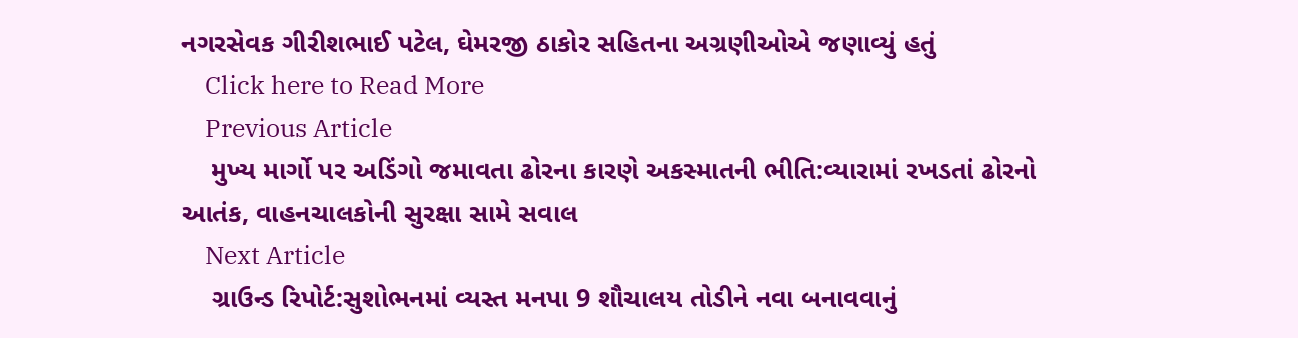નગરસેવક ગીરીશભાઈ પટેલ, ઘેમરજી ઠાકોર સહિતના અગ્રણીઓએ જણાવ્યું હતું
    Click here to Read More
    Previous Article
    મુખ્ય માર્ગો પર અડિંગો જમાવતા ઢોરના કારણે અકસ્માતની ભીતિ:વ્યારામાં રખડતાં ઢોરનો આતંક, વાહનચાલકોની સુરક્ષા સામે સવાલ
    Next Article
    ગ્રાઉન્ડ રિપોર્ટ:સુશોભનમાં વ્યસ્ત મનપા 9 શૌચાલય તોડીને નવા બનાવવાનું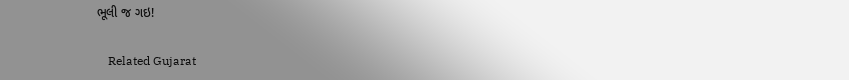ભૂલી જ ગઇ!

    Related Gujarat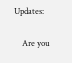Updates:

    Are you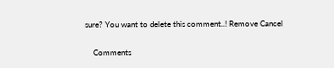sure? You want to delete this comment..! Remove Cancel

    Comments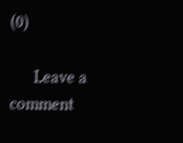(0)

      Leave a comment